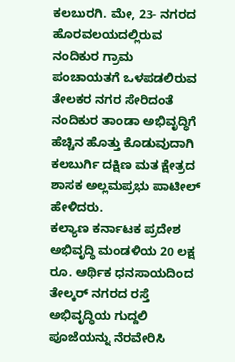ಕಲಬುರಗಿ. ಮೇ, 23- ನಗರದ ಹೊರವಲಯದಲ್ಲಿರುವ ನಂದಿಕುರ ಗ್ರಾಮ ಪಂಚಾಯತಗೆ ಒಳಪಡಲಿರುವ ತೇಲಕರ ನಗರ ಸೇರಿದಂತೆ ನಂದಿಕುರ ತಾಂಡಾ ಅಭಿವೃದ್ಧಿಗೆ ಹೆಚ್ಚಿನ ಹೊತ್ತು ಕೊಡುವುದಾಗಿ ಕಲಬುರ್ಗಿ ದಕ್ಷಿಣ ಮತ ಕ್ಷೇತ್ರದ ಶಾಸಕ ಅಲ್ಲಮಪ್ರಭು ಪಾಟೀಲ್ ಹೇಳಿದರು.
ಕಲ್ಯಾಣ ಕರ್ನಾಟಕ ಪ್ರದೇಶ ಅಭಿವೃದ್ಧಿ ಮಂಡಳಿಯ 20 ಲಕ್ಷ ರೂ. ಆರ್ಥಿಕ ಧನಸಾಯದಿಂದ ತೇಲ್ಕರ್ ನಗರದ ರಸ್ತೆ ಅಭಿವೃದ್ಧಿಯ ಗುದ್ದಲಿ ಪೂಜೆಯನ್ನು ನೆರವೇರಿಸಿ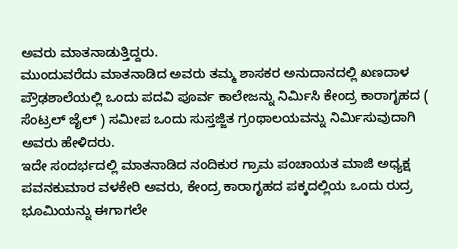ಅವರು ಮಾತನಾಡುತ್ತಿದ್ದರು.
ಮುಂದುವರೆದು ಮಾತನಾಡಿದ ಅವರು ತಮ್ಮ ಶಾಸಕರ ಅನುದಾನದಲ್ಲಿ ಖಣದಾಳ ಪ್ರೌಢಶಾಲೆಯಲ್ಲಿ ಒಂದು ಪದವಿ ಪೂರ್ವ ಕಾಲೇಜನ್ನು ನಿರ್ಮಿಸಿ ಕೇಂದ್ರ ಕಾರಾಗೃಹದ ( ಸೆಂಟ್ರಲ್ ಜೈಲ್ ) ಸಮೀಪ ಒಂದು ಸುಸ್ತಜ್ಜಿತ ಗ್ರಂಥಾಲಯವನ್ನು ನಿರ್ಮಿಸುವುದಾಗಿ ಅವರು ಹೇಳಿದರು.
ಇದೇ ಸಂದರ್ಭದಲ್ಲಿ ಮಾತನಾಡಿದ ನಂದಿಕುರ ಗ್ರಾಮ ಪಂಚಾಯತ ಮಾಜಿ ಅಧ್ಯಕ್ಷ ಪವನಕುಮಾರ ವಳಕೇರಿ ಅವರು, ಕೇಂದ್ರ ಕಾರಾಗೃಹದ ಪಕ್ಕದಲ್ಲಿಯ ಒಂದು ರುದ್ರ ಭೂಮಿಯನ್ನು ಈಗಾಗಲೇ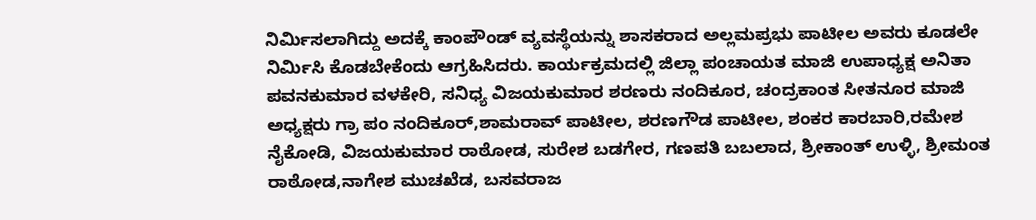ನಿರ್ಮಿಸಲಾಗಿದ್ದು ಅದಕ್ಕೆ ಕಾಂಪೌಂಡ್ ವ್ಯವಸ್ಥೆಯನ್ನು ಶಾಸಕರಾದ ಅಲ್ಲಮಪ್ರಭು ಪಾಟೀಲ ಅವರು ಕೂಡಲೇ ನಿರ್ಮಿಸಿ ಕೊಡಬೇಕೆಂದು ಆಗ್ರಹಿಸಿದರು. ಕಾರ್ಯಕ್ರಮದಲ್ಲಿ ಜಿಲ್ಲಾ ಪಂಚಾಯತ ಮಾಜಿ ಉಪಾಧ್ಯಕ್ಷ ಅನಿತಾ ಪವನಕುಮಾರ ವಳಕೇರಿ, ಸನಿಧ್ಯ ವಿಜಯಕುಮಾರ ಶರಣರು ನಂದಿಕೂರ, ಚಂದ್ರಕಾಂತ ಸೀತನೂರ ಮಾಜಿ ಅಧ್ಯಕ್ಷರು ಗ್ರಾ ಪಂ ನಂದಿಕೂರ್,ಶಾಮರಾವ್ ಪಾಟೀಲ, ಶರಣಗೌಡ ಪಾಟೀಲ, ಶಂಕರ ಕಾರಬಾರಿ,ರಮೇಶ ನೈಕೋಡಿ, ವಿಜಯಕುಮಾರ ರಾಠೋಡ, ಸುರೇಶ ಬಡಗೇರ, ಗಣಪತಿ ಬಬಲಾದ, ಶ್ರೀಕಾಂತ್ ಉಳ್ಳಿ, ಶ್ರೀಮಂತ ರಾಠೋಡ,ನಾಗೇಶ ಮುಚಖೆಡ, ಬಸವರಾಜ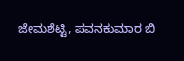ಜೇಮಶೆಟ್ಟಿ, ಪವನಕುಮಾರ ಬಿ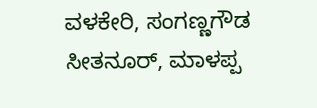ವಳಕೇರಿ, ಸಂಗಣ್ಣಗೌಡ ಸೀತನೂರ್, ಮಾಳಪ್ಪ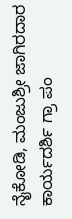ನೈಕೋಡಿ, ಮಂಜುಶ್ರೀ ಜಾಗಿರದಾರ ಕಾರ್ಯದರ್ಶಿ ಗ್ರಾ ಪಂ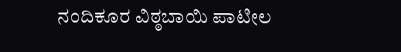ನಂದಿಕೂರ ವಿಠ್ಠಬಾಯಿ ಪಾಟೀಲ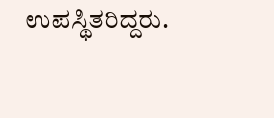ಉಪಸ್ಥಿತರಿದ್ದರು.